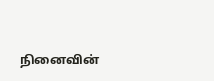நினைவின்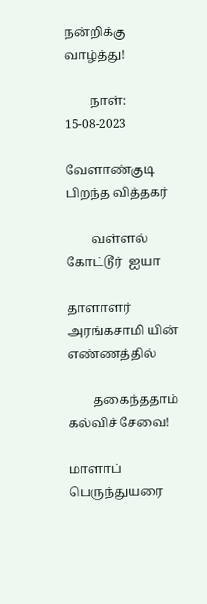நன்றிக்கு வாழ்த்து!

        நாள்: 15-08-2023

வேளாண்குடி பிறந்த வித்தகர்

        வள்ளல் கோட்டூர்  ஐயா

தாளாளர் அரங்கசாமி யின் எண்ணத்தில்

        தகைந்ததாம் கல்விச் சேவை!

மாளாப் பெருந்துயரை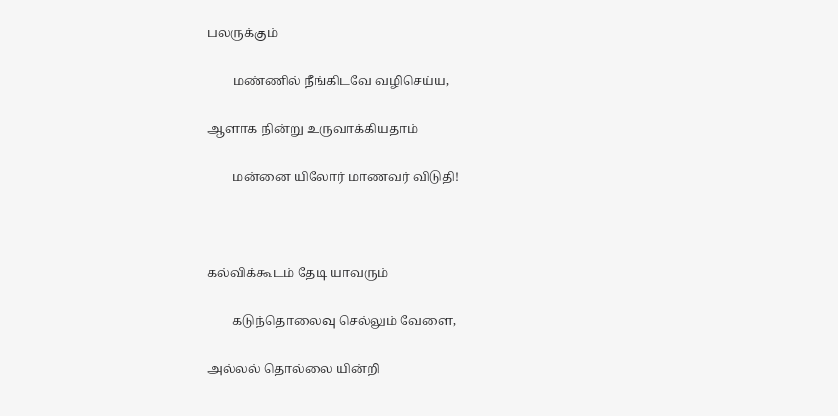பலருக்கும்

        மண்ணில் நீங்கிடவே வழிசெய்ய,

ஆளாக நின்று உருவாக்கியதாம்

        மன்னை யிலோர் மாணவர் விடுதி!



கல்விக்கூடம் தேடி யாவரும்

        கடுந்தொலைவு செல்லும் வேளை,

அல்லல் தொல்லை யின்றி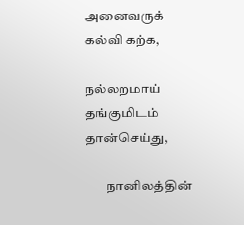அனைவருக் கல்வி கற்க,

நல்லறமாய் தங்குமிடம் தான்செய்து,

        நானிலத்தின்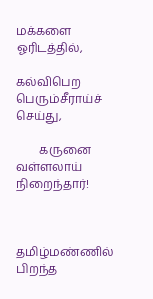மக்களை ஓரிடத்தில்,

கல்விபெற பெரும்சீராய்ச் செய்து,

        கருனை வள்ளலாய் நிறைந்தார்!



தமிழ்மண்ணில் பிறந்த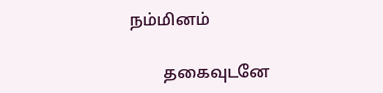நம்மினம்

        தகைவுடனே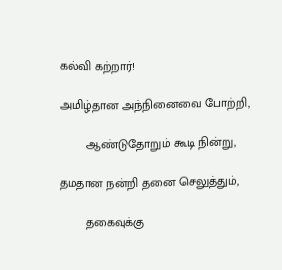கல்வி கற்றார்!

அமிழ்தான அந்நினைவை போற்றி,

        ஆண்டுதோறும் கூடி நின்று,

தமதான நன்றி தனை செலுத்தும்,

        தகைவுக்கு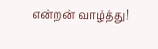என்றன் வாழ்த்து!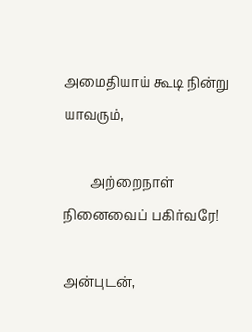அமைதியாய் கூடி நின்று யாவரும்,

        அற்றைநாள் நினைவைப் பகிர்வரே!

அன்புடன்,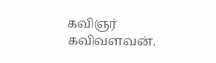கவிஞர் கவிவளவன்.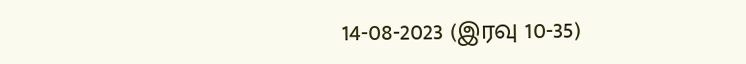14-08-2023 (இரவு 10-35)